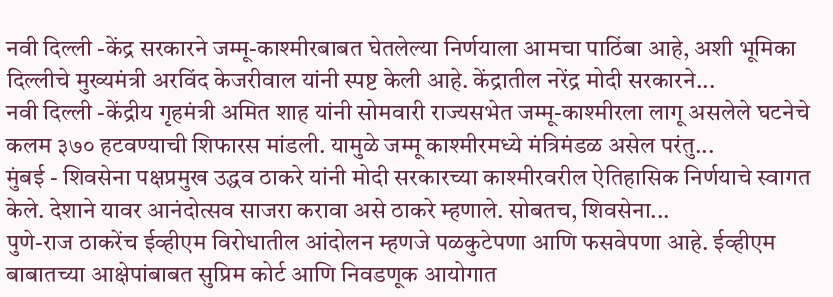नवी दिल्ली -केंद्र सरकारने जम्मू-काश्मीरबाबत घेतलेल्या निर्णयाला आमचा पाठिंबा आहे, अशी भूमिका दिल्लीचे मुख्यमंत्री अरविंद केजरीवाल यांनी स्पष्ट केली आहे. केंद्रातील नरेंद्र मोदी सरकारने...
नवी दिल्ली -केंद्रीय गृहमंत्री अमित शाह यांनी सोमवारी राज्यसभेत जम्मू-काश्मीरला लागू असलेले घटनेचे कलम ३७० हटवण्याची शिफारस मांडली. यामुळे जम्मू काश्मीरमध्ये मंत्रिमंडळ असेल परंतु...
मुंबई - शिवसेना पक्षप्रमुख उद्धव ठाकरे यांनी मोदी सरकारच्या काश्मीरवरील ऐतिहासिक निर्णयाचे स्वागत केले. देशाने यावर आनंदोत्सव साजरा करावा असे ठाकरे म्हणाले. सोबतच, शिवसेना...
पुणे-राज ठाकरेंच ईव्हीएम विरोधातील आंदोलन म्हणजे पळकुटेपणा आणि फसवेपणा आहे. ईव्हीएम बाबातच्या आक्षेपांबाबत सुप्रिम कोर्ट आणि निवडणूक आयोगात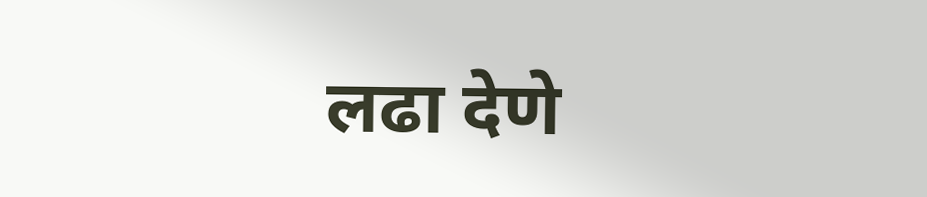लढा देणे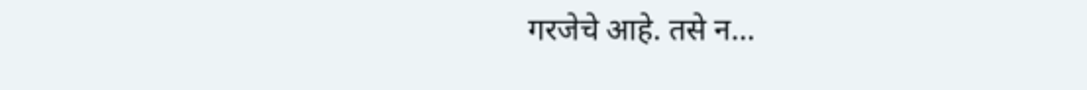गरजेचे आहे. तसे न...